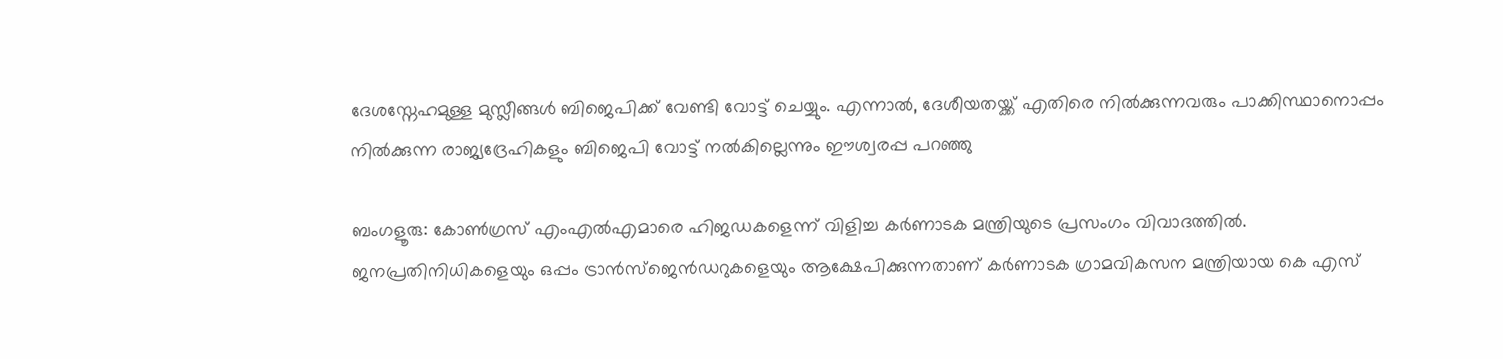ദേശസ്നേഹമുള്ള മുസ്ലീങ്ങള്‍ ബിജെപിക്ക് വേണ്ടി വോട്ട് ചെയ്യും. എന്നാല്‍, ദേശീയതയ്ക്ക് എതിരെ നില്‍ക്കുന്നവരും പാക്കിസ്ഥാനൊപ്പം നില്‍ക്കുന്ന രാജ്യദ്രേഹികളും ബിജെപി വോട്ട് നല്‍കില്ലെന്നും ഈശ്വരപ്പ പറഞ്ഞു

ബംഗളൂരു: കോണ്‍ഗ്രസ് എംഎല്‍എമാരെ ഹിജഡകളെന്ന് വിളിച്ച കര്‍ണാടക മന്ത്രിയുടെ പ്രസംഗം വിവാദത്തില്‍. ജനപ്രതിനിധികളെയും ഒപ്പം ട്രാന്‍സ്‍ജെന്‍‍ഡറുകളെയും ആക്ഷേപിക്കുന്നതാണ് കര്‍ണാടക ഗ്രാമവികസന മന്ത്രിയായ കെ എസ്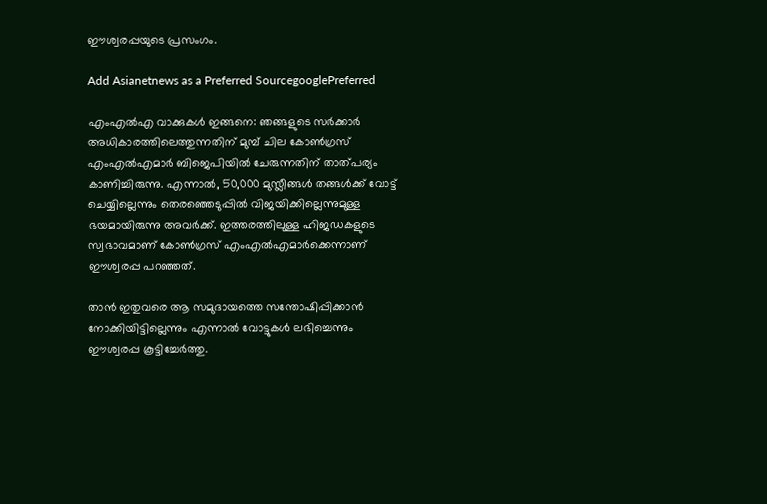ഈശ്വരപ്പയുടെ പ്രസംഗം.

Add Asianetnews as a Preferred SourcegooglePreferred

എംഎല്‍എ വാക്കുകള്‍ ഇങ്ങനെ: ഞങ്ങളുടെ സര്‍ക്കാര്‍ അധികാരത്തിലെത്തുന്നതിന് മുമ്പ് ചില കോണ്‍ഗ്രസ് എംഎല്‍എമാര്‍ ബിജെപിയില്‍ ചേരുന്നതിന് താത്പര്യം കാണിച്ചിരുന്നു. എന്നാല്‍, 50,000 മുസ്ലീങ്ങള്‍ തങ്ങള്‍ക്ക് വോട്ട് ചെയ്യില്ലെന്നും തെര‍ഞ്ഞെടുപ്പില്‍ വിജയിക്കില്ലെന്നുമുള്ള ഭയമായിരുന്നു അവര്‍ക്ക്. ഇത്തരത്തിലുള്ള ഹിജഡകളുടെ സ്വഭാവമാണ് കോണ്‍ഗ്രസ് എംഎല്‍എമാര്‍ക്കെന്നാണ് ഈശ്വരപ്പ പറഞ്ഞത്.

താന്‍ ഇതുവരെ ആ സമുദായത്തെ സന്തോഷിപ്പിക്കാന്‍ നോക്കിയിട്ടില്ലെന്നും എന്നാല്‍ വോട്ടുകള്‍ ലഭിച്ചെന്നും ഈശ്വരപ്പ കൂട്ടിച്ചേര്‍ത്തു.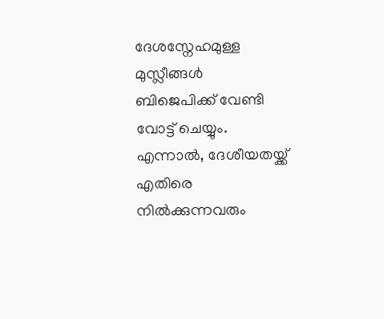ദേശസ്നേഹമുള്ള മുസ്ലീങ്ങള്‍ ബിജെപിക്ക് വേണ്ടി വോട്ട് ചെയ്യും. എന്നാല്‍, ദേശീയതയ്ക്ക് എതിരെ നില്‍ക്കുന്നവരും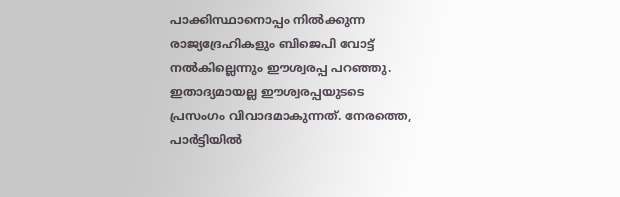പാക്കിസ്ഥാനൊപ്പം നില്‍ക്കുന്ന രാജ്യദ്രേഹികളും ബിജെപി വോട്ട് നല്‍കില്ലെന്നും ഈശ്വരപ്പ പറഞ്ഞു. ഇതാദ്യമായല്ല ഈശ്വരപ്പയുടടെ പ്രസംഗം വിവാദമാകുന്നത്. നേരത്തെ, പാര്‍ട്ടിയില്‍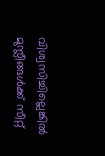വിശ്വസിച്ചില്ലെങ്കില്‍ മുസ്ലീങ്ങള്‍ക്ക് സീറ്റ്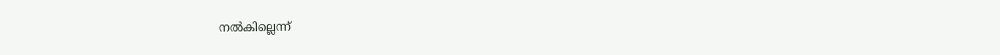നല്‍കില്ലെന്ന്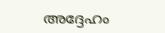അദ്ദേഹം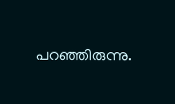പറഞ്ഞിരുന്നു.